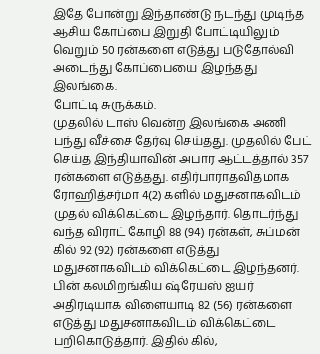இதே போன்று இந்தாண்டு நடந்து முடிந்த ஆசிய கோப்பை இறுதி போட்டியிலும் வெறும் 50 ரன்களை எடுத்து படுதோல்வி அடைந்து கோப்பையை இழந்தது இலங்கை.
போட்டி சுருக்கம்.
முதலில் டாஸ் வென்ற இலங்கை அணி பந்து வீச்சை தேர்வு செய்தது. முதலில் பேட் செய்த இந்தியாவின் அபார ஆட்டத்தால் 357 ரன்களை எடுத்தது. எதிர்பாராதவிதமாக ரோஹித்சர்மா 4(2) களில் மதுசனாகவிடம் முதல் விக்கெட்டை இழந்தார். தொடர்ந்து வந்த விராட் கோழி 88 (94) ரன்கள், சுப்மன் கில் 92 (92) ரன்களை எடுத்து மதுசனாகவிடம் விக்கெட்டை இழந்தனர். பின் கலமிறங்கிய ஷ்ரேயஸ் ஐயர் அதிரடியாக விளையாடி 82 (56) ரன்களை எடுத்து மதுசனாகவிடம் விக்கெட்டை பறிகொடுத்தார். இதில் கில்,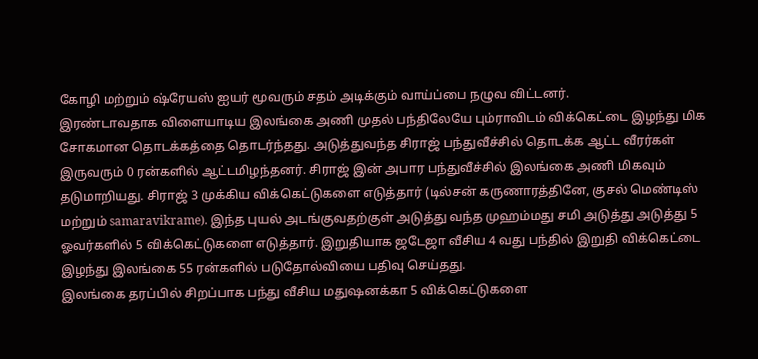கோழி மற்றும் ஷ்ரேயஸ் ஐயர் மூவரும் சதம் அடிக்கும் வாய்ப்பை நழுவ விட்டனர்.
இரண்டாவதாக விளையாடிய இலங்கை அணி முதல் பந்திலேயே பும்ராவிடம் விக்கெட்டை இழந்து மிக சோகமான தொடக்கத்தை தொடர்ந்தது. அடுத்துவந்த சிராஜ் பந்துவீச்சில் தொடக்க ஆட்ட வீரர்கள் இருவரும் 0 ரன்களில் ஆட்டமிழந்தனர். சிராஜ் இன் அபார பந்துவீச்சில் இலங்கை அணி மிகவும் தடுமாறியது. சிராஜ் 3 முக்கிய விக்கெட்டுகளை எடுத்தார் (டில்சன் கருணாரத்தினே, குசல் மெண்டிஸ் மற்றும் samaravikrame). இந்த புயல் அடங்குவதற்குள் அடுத்து வந்த முஹம்மது சமி அடுத்து அடுத்து 5 ஓவர்களில் 5 விக்கெட்டுகளை எடுத்தார். இறுதியாக ஜடேஜா வீசிய 4 வது பந்தில் இறுதி விக்கெட்டை இழந்து இலங்கை 55 ரன்களில் படுதோல்வியை பதிவு செய்தது.
இலங்கை தரப்பில் சிறப்பாக பந்து வீசிய மதுஷனக்கா 5 விக்கெட்டுகளை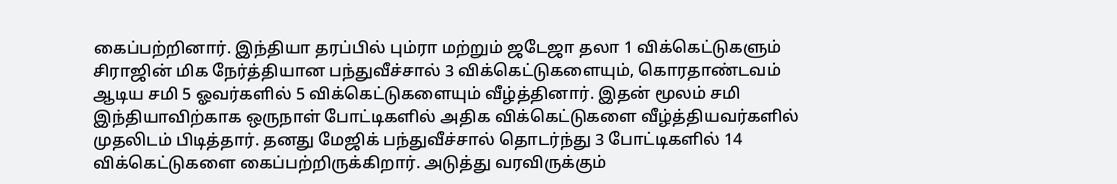கைப்பற்றினார். இந்தியா தரப்பில் பும்ரா மற்றும் ஜடேஜா தலா 1 விக்கெட்டுகளும் சிராஜின் மிக நேர்த்தியான பந்துவீச்சால் 3 விக்கெட்டுகளையும், கொரதாண்டவம் ஆடிய சமி 5 ஓவர்களில் 5 விக்கெட்டுகளையும் வீழ்த்தினார். இதன் மூலம் சமி இந்தியாவிற்காக ஒருநாள் போட்டிகளில் அதிக விக்கெட்டுகளை வீழ்த்தியவர்களில் முதலிடம் பிடித்தார். தனது மேஜிக் பந்துவீச்சால் தொடர்ந்து 3 போட்டிகளில் 14 விக்கெட்டுகளை கைப்பற்றிருக்கிறார். அடுத்து வரவிருக்கும்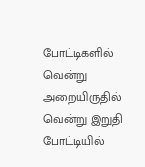போட்டிகளில் வென்று அறையிருதில் வென்று இறுதி போட்டியில்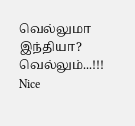வெல்லுமா இந்தியா? வெல்லும்...!!!
Nice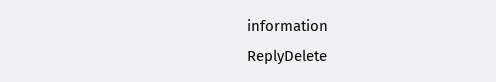information
ReplyDelete